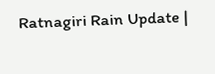Ratnagiri Rain Update |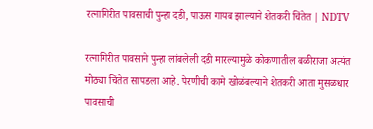रत्नागिरीत पावसाची पुन्हा दडी, पाऊस गायब झाल्याने शेतकरी चिंतेत | NDTV

रत्नागिरीत पावसाने पुन्हा लांबलेली दडी मारल्यामुळे कोकणातील बळीराजा अत्यंत मोठ्या चिंतेत सापडला आहे. पेरणीची कामे खोळंबल्याने शेतकरी आता मुसळधार पावसाची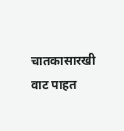चातकासारखी वाट पाहत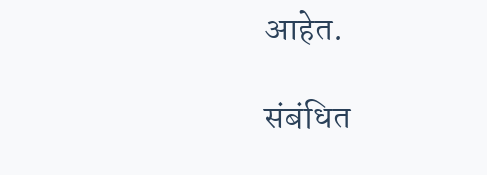आहेत.

संबंधित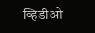व्हिडीओ